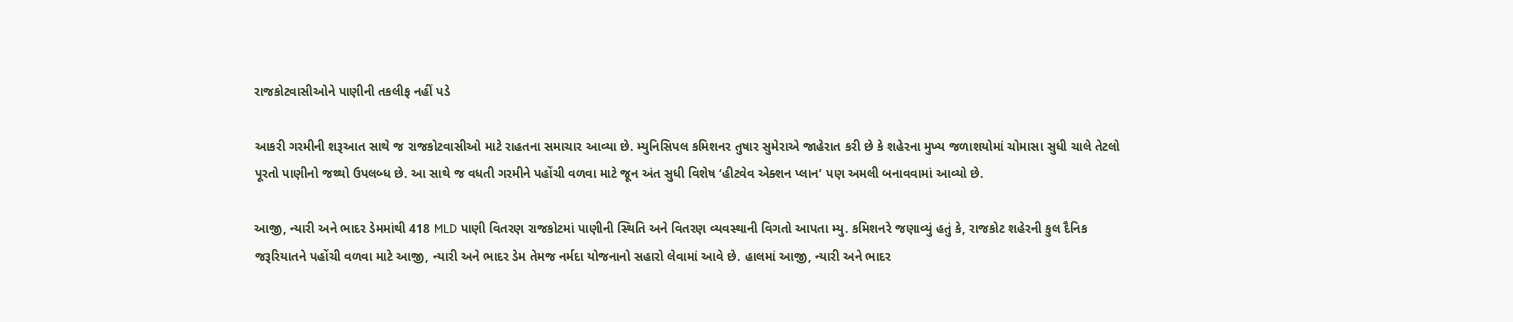રાજકોટવાસીઓને પાણીની તકલીફ નહીં પડે

આકરી ગરમીની શરૂઆત સાથે જ રાજકોટવાસીઓ માટે રાહતના સમાચાર આવ્યા છે. મ્યુનિસિપલ કમિશનર તુષાર સુમેરાએ જાહેરાત કરી છે કે શહેરના મુખ્ય જળાશયોમાં ચોમાસા સુધી ચાલે તેટલો પૂરતો પાણીનો જથ્થો ઉપલબ્ધ છે. આ સાથે જ વધતી ગરમીને પહોંચી વળવા માટે જૂન અંત સુધી વિશેષ ‘હીટવેવ એક્શન પ્લાન’ પણ અમલી બનાવવામાં આવ્યો છે.

આજી, ન્યારી અને ભાદર ડેમમાંથી 418 MLD પાણી વિતરણ રાજકોટમાં પાણીની સ્થિતિ અને વિતરણ વ્યવસ્થાની વિગતો આપતા મ્યુ. કમિશનરે જણાવ્યું હતું કે, રાજકોટ શહેરની કુલ દૈનિક જરૂરિયાતને પહોંચી વળવા માટે આજી, ન્યારી અને ભાદર ડેમ તેમજ નર્મદા યોજનાનો સહારો લેવામાં આવે છે. હાલમાં આજી, ન્યારી અને ભાદર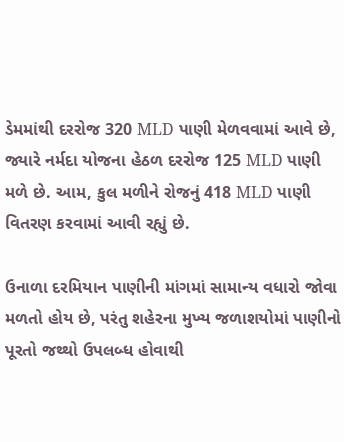ડેમમાંથી દરરોજ 320 MLD પાણી મેળવવામાં આવે છે, જ્યારે નર્મદા યોજના હેઠળ દરરોજ 125 MLD પાણી મળે છે. આમ, કુલ મળીને રોજનું 418 MLD પાણી વિતરણ કરવામાં આવી રહ્યું છે.

ઉનાળા દરમિયાન પાણીની માંગમાં સામાન્ય વધારો જોવા મળતો હોય છે, પરંતુ શહેરના મુખ્ય જળાશયોમાં પાણીનો પૂરતો જથ્થો ઉપલબ્ધ હોવાથી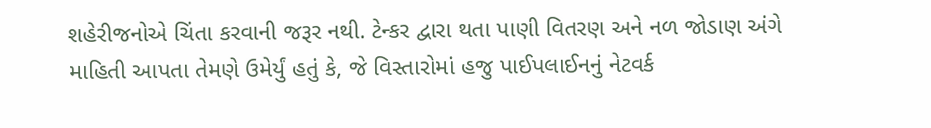શહેરીજનોએ ચિંતા કરવાની જરૂર નથી. ટેન્કર દ્વારા થતા પાણી વિતરણ અને નળ જોડાણ અંગે માહિતી આપતા તેમણે ઉમેર્યું હતું કે, જે વિસ્તારોમાં હજુ પાઈપલાઈનનું નેટવર્ક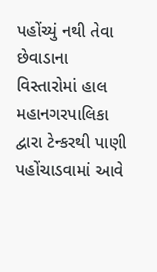પહોંચ્યું નથી તેવા છેવાડાના વિસ્તારોમાં હાલ મહાનગરપાલિકા દ્વારા ટેન્કરથી પાણી પહોંચાડવામાં આવે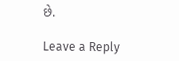છે.

Leave a Reply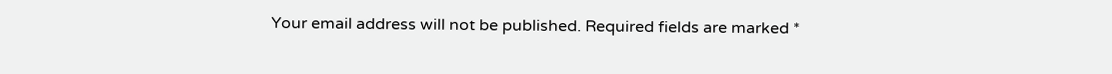Your email address will not be published. Required fields are marked *